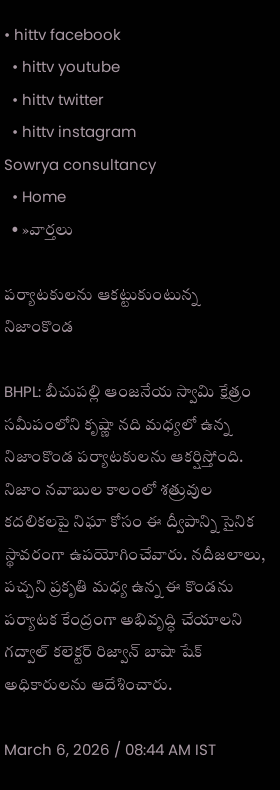• hittv facebook
  • hittv youtube
  • hittv twitter
  • hittv instagram
Sowrya consultancy
  • Home
  • »వార్తలు

పర్యాటకులను ఆకట్టుకుంటున్న నిజాంకొండ

BHPL: బీచుపల్లి ఆంజనేయ స్వామి క్షేత్రం సమీపంలోని కృష్ణా నది మధ్యలో ఉన్న నిజాంకొండ పర్యాటకులను ఆకర్షిస్తోంది. నిజాం నవాబుల కాలంలో శత్రువుల కదలికలపై నిఘా కోసం ఈ ద్వీపాన్ని సైనిక స్థావరంగా ఉపయోగించేవారు. నదీజలాలు, పచ్చని ప్రకృతి మధ్య ఉన్న ఈ కొండను పర్యాటక కేంద్రంగా అభివృద్ధి చేయాలని గద్వాల్ కలెక్టర్ రిజ్వాన్ బాషా షేక్ అధికారులను ఆదేశించారు.

March 6, 2026 / 08:44 AM IST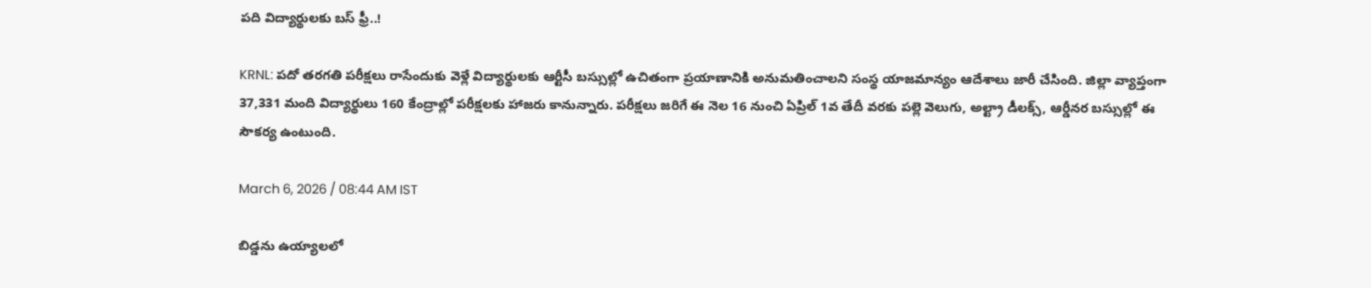పది విద్యార్థులకు బస్ ఫ్రీ..!

KRNL: పదో తరగతి పరీక్షలు రాసేందుకు వెళ్లే విద్యార్థులకు ఆర్టీసీ బస్సుల్లో ఉచితంగా ప్రయాణానికి అనుమతించాలని సంస్థ యాజమాన్యం ఆదేశాలు జారీ చేసింది. జిల్లా వ్యాప్తంగా 37,331 మంది విద్యార్థులు 160 కేంద్రాల్లో పరీక్షలకు హాజరు కానున్నారు. పరీక్షలు జరిగే ఈ నెల 16 నుంచి ఏప్రిల్ 1వ తేదీ వరకు పల్లె వెలుగు, అల్ట్రా డీలక్స్, ఆర్డీనర బస్సుల్లో ఈ సౌకర్య ఉంటుంది.

March 6, 2026 / 08:44 AM IST

బిడ్డను ఉయ్యాలలో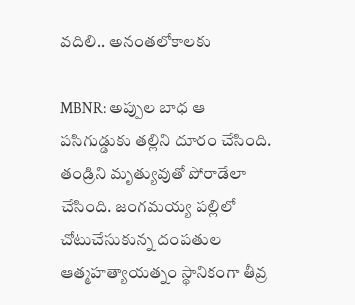వదిలి.. అనంతలోకాలకు

MBNR: అప్పుల బాధ ఆ పసిగుడ్డుకు తల్లిని దూరం చేసింది. తండ్రిని మృత్యువుతో పోరాడేలా చేసింది. జంగమయ్య పల్లిలో చోటుచేసుకున్న దంపతుల ఆత్మహత్యాయత్నం స్థానికంగా తీవ్ర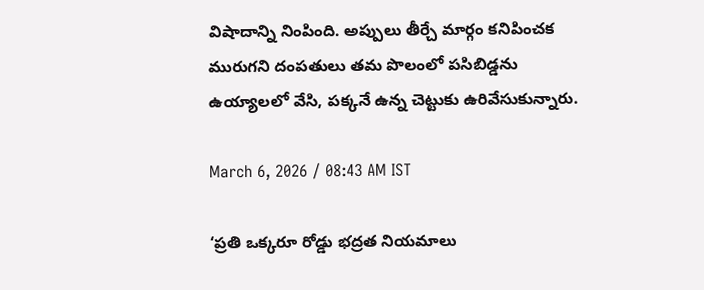విషాదాన్ని నింపింది. అప్పులు తీర్చే మార్గం కనిపించక మురుగని దంపతులు తమ పొలంలో పసిబిడ్డను ఉయ్యాలలో వేసి, పక్కనే ఉన్న చెట్టుకు ఉరివేసుకున్నారు.

March 6, 2026 / 08:43 AM IST

‘ప్రతి ఒక్కరూ రోడ్డు భద్రత నియమాలు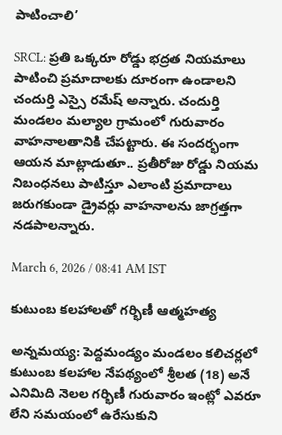పాటించాలి’

SRCL: ప్రతి ఒక్కరూ రోడ్డు భద్రత నియమాలు పాటించి ప్రమాదాలకు దూరంగా ఉండాలని చందుర్తి ఎస్సై రమేష్ అన్నారు. చందుర్తి మండలం మల్యాల గ్రామంలో గురువారం వాహనాలతానికి చేపట్టారు. ఈ సందర్భంగా ఆయన మాట్లాడుతూ.. ప్రతీరోజు రోడ్డు నియమ నిబంధనలు పాటిస్తూ ఎలాంటి ప్రమాదాలు జరుగకుండా డ్రైవర్లు వాహనాలను జాగ్రత్తగా నడపాలన్నారు.

March 6, 2026 / 08:41 AM IST

కుటుంబ కలహాలతో గర్భిణీ ఆత్మహత్య

అన్నమయ్య: పెద్దమండ్యం మండలం కలిచర్లలో కుటుంబ కలహాల నేపథ్యంలో శ్రీలత (18) అనే ఎనిమిది నెలల గర్భిణీ గురువారం ఇంట్లో ఎవరూ లేని సమయంలో ఉరేసుకుని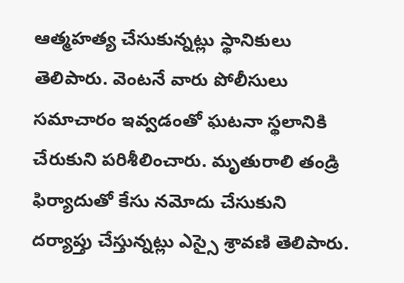ఆత్మహత్య చేసుకున్నట్లు స్థానికులు తెలిపారు. వెంటనే వారు పోలీసులు సమాచారం ఇవ్వడంతో ఘటనా స్థలానికి చేరుకుని పరిశీలించారు. మృతురాలి తండ్రి ఫిర్యాదుతో కేసు నమోదు చేసుకుని దర్యాప్తు చేస్తున్నట్లు ఎస్సై శ్రావణి తెలిపారు.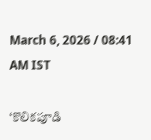March 6, 2026 / 08:41 AM IST

‘కొలికపూడి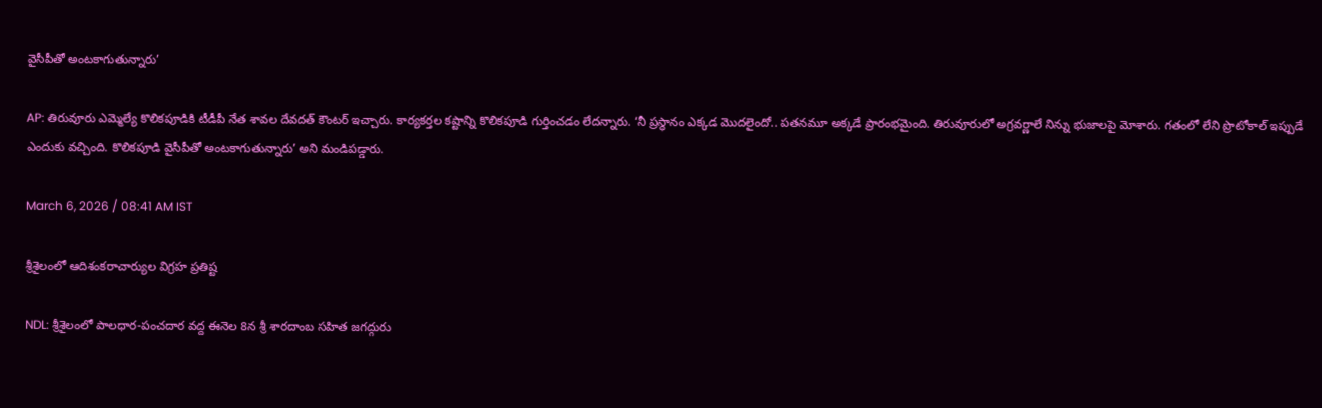వైసీపీతో అంటకాగుతున్నారు’

AP: తిరువూరు ఎమ్మెల్యే కొలికపూడికి టీడీపీ నేత శావల దేవదత్ కౌంటర్ ఇచ్చారు. కార్యకర్తల కష్టాన్ని కొలికపూడి గుర్తించడం లేదన్నారు. ‘నీ ప్రస్థానం ఎక్కడ మొదలైందో.. పతనమూ అక్కడే ప్రారంభమైంది. తిరువూరులో అగ్రవర్ణాలే నిన్ను భుజాలపై మోశారు. గతంలో లేని ప్రొటోకాల్ ఇప్పుడే ఎందుకు వచ్చింది. కొలికపూడి వైసీపీతో అంటకాగుతున్నారు’ అని మండిపడ్డారు.

March 6, 2026 / 08:41 AM IST

శ్రీశైలంలో ఆదిశంకరాచార్యుల విగ్రహ ప్రతిష్ట

NDL: శ్రీశైలంలో పాలధార-పంచదార వద్ద ఈనెల 8న శ్రీ శారదాంబ సహిత జగద్గురు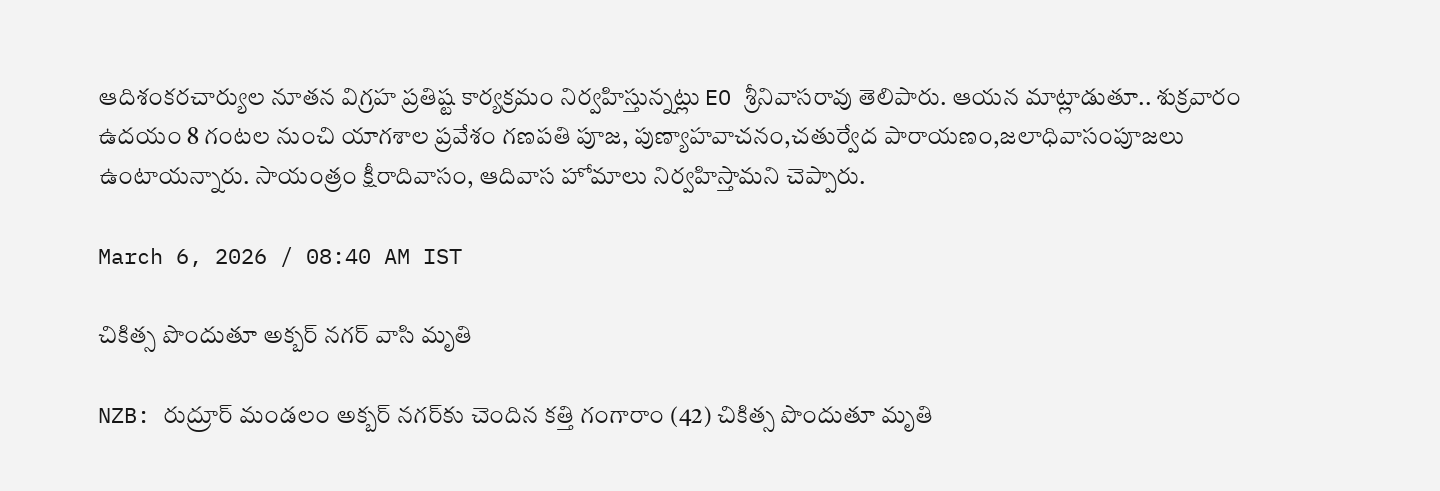ఆదిశంకరచార్యుల నూతన విగ్రహ ప్రతిష్ట కార్యక్రమం నిర్వహిస్తున్నట్లు EO శ్రీనివాసరావు తెలిపారు. ఆయన మాట్లాడుతూ.. శుక్రవారం ఉదయం 8 గంటల నుంచి యాగశాల ప్రవేశం గణపతి పూజ, పుణ్యాహవాచనం,చతుర్వేద పారాయణం,జలాధివాసంపూజలు ఉంటాయన్నారు. సాయంత్రం క్షీరాదివాసం, ఆదివాస హోమాలు నిర్వహిస్తామని చెప్పారు.

March 6, 2026 / 08:40 AM IST

చికిత్స పొందుతూ అక్బర్ నగర్ వాసి మృతి

NZB: రుద్రూర్ మండలం అక్బర్ నగర్‌కు చెందిన కత్తి గంగారాం (42) చికిత్స పొందుతూ మృతి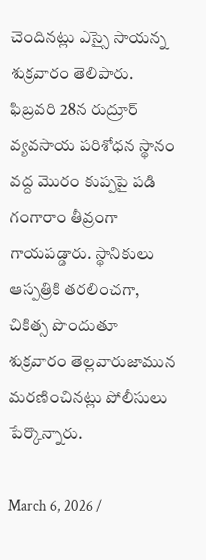చెందినట్లు ఎస్సై సాయన్న శుక్రవారం తెలిపారు. ఫిబ్రవరి 28న రుద్రూర్ వ్యవసాయ పరిశోధన స్థానం వద్ద మొరం కుప్పపై పడి గంగారాం తీవ్రంగా గాయపడ్డారు. స్థానికులు ఆస్పత్రికి తరలించగా, చికిత్స పొందుతూ శుక్రవారం తెల్లవారుజామున మరణించినట్లు పోలీసులు పేర్కొన్నారు.

March 6, 2026 /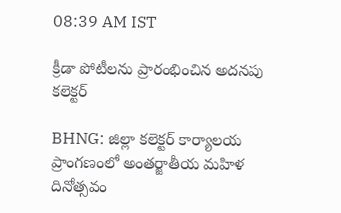08:39 AM IST

క్రీడా పోటీలను ప్రారంభించిన అదనపు కలెక్టర్

BHNG: జిల్లా కలెక్టర్ కార్యాలయ ప్రాంగణంలో అంతర్జాతీయ మహిళ దినోత్సవం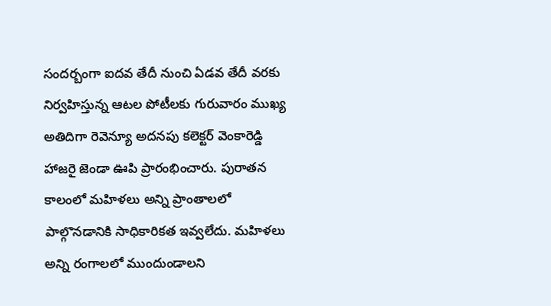సందర్బంగా ఐదవ తేదీ నుంచి ఏడవ తేదీ వరకు నిర్వహిస్తున్న ఆటల పోటీలకు గురువారం ముఖ్య అతిదిగా రెవెన్యూ అదనపు కలెక్టర్ వెంకారెడ్డి హాజరై జెండా ఊపి ప్రారంభించారు. పురాతన కాలంలో మహిళలు అన్ని ప్రాంతాలలో పాల్గొనడానికి సాధికారికత ఇవ్వలేదు. మహిళలు అన్ని రంగాలలో ముందుండాలని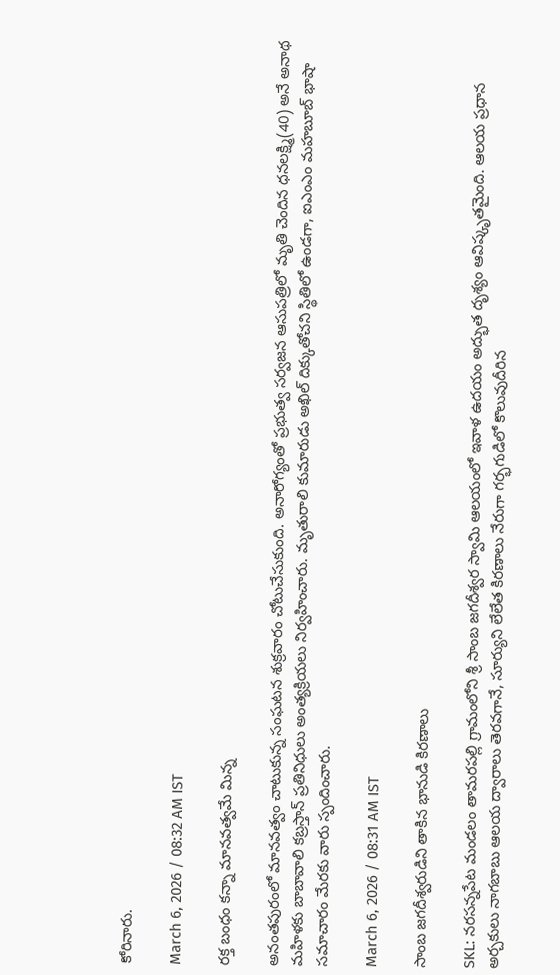కోరినారు.

March 6, 2026 / 08:32 AM IST

రక్త బంధం కన్నా మానవత్వమే మిన్న

అనంతపురంలో మానవత్వం చాటుకున్న సంఘటన శుక్రవారం చోటుచేసుకుంది. అనారోగ్యంతో ప్రభుత్వ సర్వజన ఆసుపత్రిలో మృతి చెందిన ధనలక్ష్మి(40) అనే అనాథ మహిళకు బాబావాలి కబ్రస్తాన్ ప్రతినిధులు అంత్యక్రియలు నిర్వహించారు. మృతురాలి కుమారుడు అఖిల్ దిక్కుతోచని స్థితిలో ఉండగా, ఐఎంఎం మహబూబ్ భాషా సమాచారం మేరకు వారు స్పందించారు.

March 6, 2026 / 08:31 AM IST

సాంబ జగదీశ్వరుడిని తాకిన భానుడి కిరణాలు

SKL: నరసన్నపేట మండలం తామరపల్లి గ్రామంలోని శ్రీ సాంబ జగదీశ్వర స్వామి ఆలయంలో ఇవాళ ఉదయం అద్భుత దృశ్యం ఆవిష్కృతమైంది. ఆలయ ప్రధాన అర్చకులు నాగబాబు ఆలయ ద్వారాలు తెరవగానే, సూర్యుని లేలేత కిరణాలు నేరుగా గర్భగుడిలో కొలువుదీరిన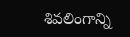శివలింగాన్ని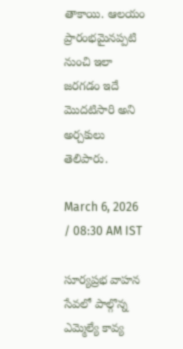తాకాయి. ఆలయం ప్రారంభమైనప్పటి నుంచి ఇలా జరగడం ఇదే మొదటిసారి అని అర్చకులు తెలిపారు.

March 6, 2026 / 08:30 AM IST

సూర్యప్రభ వాహన సేవలో పాల్గొన్న ఎమ్మెల్యే కావ్య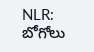NLR: బోగోలు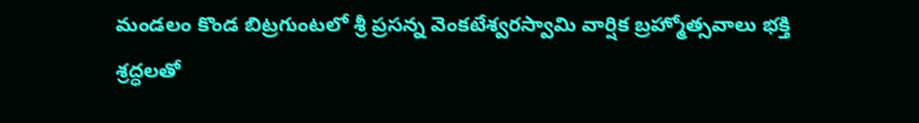మండలం కొండ బిట్రగుంటలో శ్రీ ప్రసన్న వెంకటేశ్వరస్వామి వార్షిక బ్రహ్మోత్సవాలు భక్తి శ్రద్ధలతో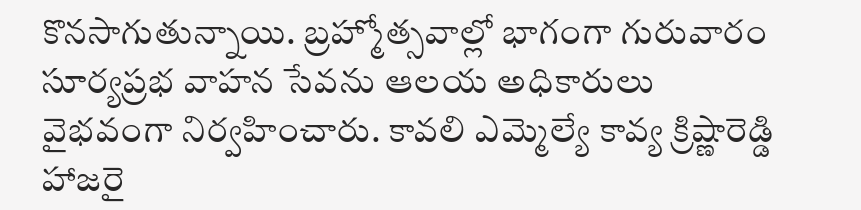కొనసాగుతున్నాయి. బ్రహ్మోత్సవాల్లో భాగంగా గురువారం సూర్యప్రభ వాహన సేవను ఆలయ అధికారులు వైభవంగా నిర్వహించారు. కావలి ఎమ్మెల్యే కావ్య క్రిష్ణారెడ్డి హాజరై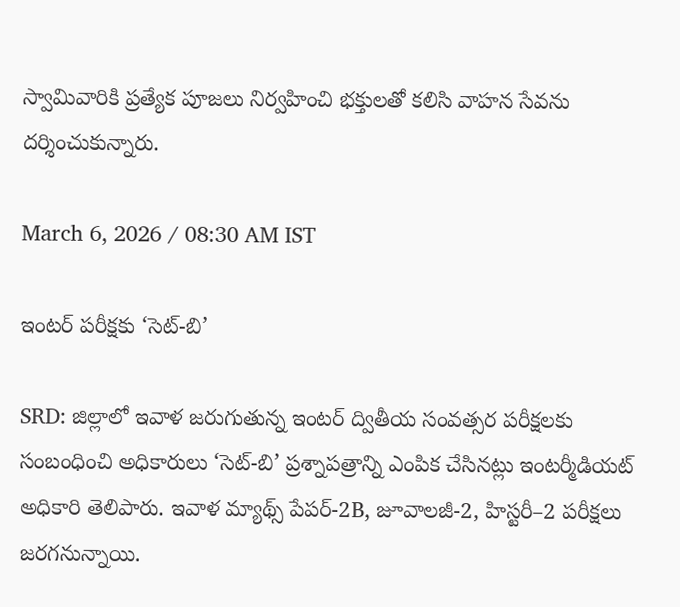స్వామివారికి ప్రత్యేక పూజలు నిర్వహించి భక్తులతో కలిసి వాహన సేవను దర్శించుకున్నారు.

March 6, 2026 / 08:30 AM IST

ఇంటర్ పరీక్షకు ‘సెట్-బి’

SRD: జిల్లాలో ఇవాళ జరుగుతున్న ఇంటర్ ద్వితీయ సంవత్సర పరీక్షలకు సంబంధించి అధికారులు ‘సెట్-బి’ ప్రశ్నాపత్రాన్ని ఎంపిక చేసినట్లు ఇంటర్మీడియట్ అధికారి తెలిపారు. ఇవాళ మ్యాథ్స్ పేపర్-2B, జూవాలజీ-2, హిస్టరీ–2 పరీక్షలు జరగనున్నాయి.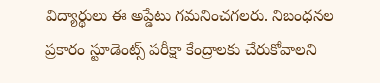విద్యార్థులు ఈ అప్డేటు గమనించగలరు. నిబంధనల ప్రకారం స్టూడెంట్స్ పరీక్షా కేంద్రాలకు చేరుకోవాలని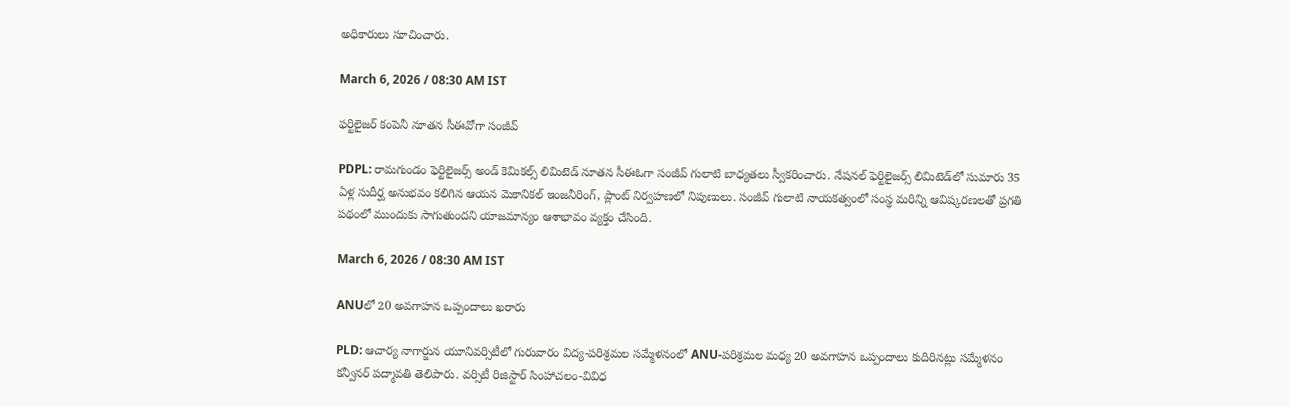అధికారులు సూచించారు.

March 6, 2026 / 08:30 AM IST

ఫర్టిలైజర్ కంపెనీ నూతన సీఈవోగా సంజీవ్

PDPL: రామగుండం ఫెర్టిలైజర్స్ అండ్ కెమికల్స్ లిమిటెడ్ నూతన సీఈఓగా సంజీవ్ గులాటి బాధ్యతలు స్వీకరించారు. నేషనల్ ఫెర్టిలైజర్స్ లిమిటెడ్‌లో సుమారు 35 ఏళ్ల సుదీర్ఘ అనుభవం కలిగిన ఆయన మెకానికల్ ఇంజనీరింగ్, ప్లాంట్ నిర్వహణలో నిపుణులు. సంజీవ్ గులాటి నాయకత్వంలో సంస్థ మరిన్ని ఆవిష్కరణలతో ప్రగతి పథంలో ముందుకు సాగుతుందని యాజమాన్యం ఆశాభావం వ్యక్తం చేసింది.

March 6, 2026 / 08:30 AM IST

ANUలో 20 అవగాహన ఒప్పందాలు ఖరారు

PLD: ఆచార్య నాగార్జున యూనివర్సిటీలో గురువారం విద్య-పరిశ్రమల సమ్మేళనంలో ANU-పరిశ్రమల మధ్య 20 అవగాహన ఒప్పందాలు కుదిరినట్లు సమ్మేళనం కన్వీనర్ పద్మావతి తెలిపారు. వర్సిటీ రిజిస్టార్ సింహాచలం-వివిధ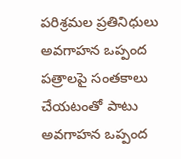పరిశ్రమల ప్రతినిధులు అవగాహన ఒప్పంద పత్రాలపై సంతకాలు చేయటంతో పాటు అవగాహన ఒప్పంద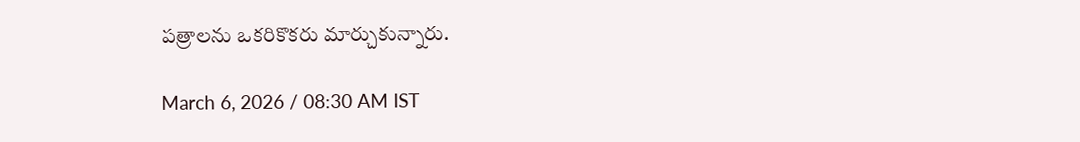పత్రాలను ఒకరికొకరు మార్చుకున్నారు.

March 6, 2026 / 08:30 AM IST